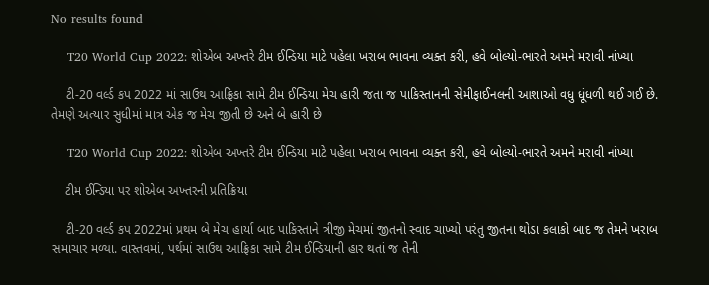No results found

    T20 World Cup 2022: શોએબ અખ્તરે ટીમ ઈન્ડિયા માટે પહેલા ખરાબ ભાવના વ્યક્ત કરી, હવે બોલ્યો-ભારતે અમને મરાવી નાંખ્યા

    ટી-20 વર્લ્ડ કપ 2022 માં સાઉથ આફ્રિકા સામે ટીમ ઈન્ડિયા મેચ હારી જતા જ પાકિસ્તાનની સેમીફાઈનલની આશાઓ વધુ ધૂંધળી થઈ ગઈ છે. તેમણે અત્યાર સુધીમાં માત્ર એક જ મેચ જીતી છે અને બે હારી છે

    T20 World Cup 2022: શોએબ અખ્તરે ટીમ ઈન્ડિયા માટે પહેલા ખરાબ ભાવના વ્યક્ત કરી, હવે બોલ્યો-ભારતે અમને મરાવી નાંખ્યા

    ટીમ ઈન્ડિયા પર શોએબ અખ્તરની પ્રતિક્રિયા

    ટી-20 વર્લ્ડ કપ 2022માં પ્રથમ બે મેચ હાર્યા બાદ પાકિસ્તાને ત્રીજી મેચમાં જીતનો સ્વાદ ચાખ્યો પરંતુ જીતના થોડા કલાકો બાદ જ તેમને ખરાબ સમાચાર મળ્યા. વાસ્તવમાં, પર્થમાં સાઉથ આફ્રિકા સામે ટીમ ઈન્ડિયાની હાર થતાં જ તેની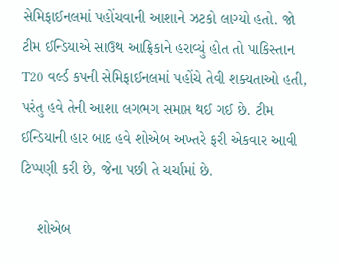સેમિફાઈનલમાં પહોંચવાની આશાને ઝટકો લાગ્યો હતો. જો ટીમ ઈન્ડિયાએ સાઉથ આફ્રિકાને હરાવ્યું હોત તો પાકિસ્તાન T20 વર્લ્ડ કપની સેમિફાઈનલમાં પહોંચે તેવી શક્યતાઓ હતી, પરંતુ હવે તેની આશા લગભગ સમાપ્ત થઈ ગઈ છે. ટીમ ઈન્ડિયાની હાર બાદ હવે શોએબ અખ્તરે ફરી એકવાર આવી ટિપ્પણી કરી છે, જેના પછી તે ચર્ચામાં છે.

    શોએબ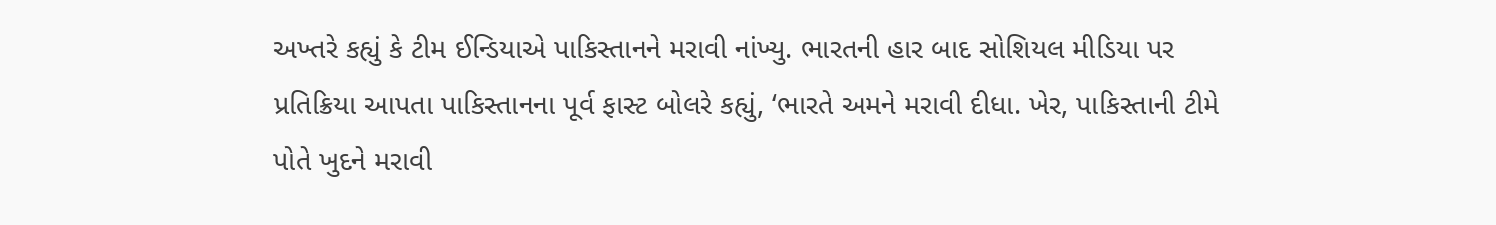અખ્તરે કહ્યું કે ટીમ ઈન્ડિયાએ પાકિસ્તાનને મરાવી નાંખ્યુ. ભારતની હાર બાદ સોશિયલ મીડિયા પર પ્રતિક્રિયા આપતા પાકિસ્તાનના પૂર્વ ફાસ્ટ બોલરે કહ્યું, ‘ભારતે અમને મરાવી દીધા. ખેર, પાકિસ્તાની ટીમે પોતે ખુદને મરાવી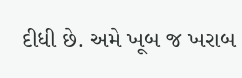દીધી છે. અમે ખૂબ જ ખરાબ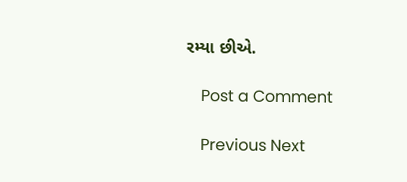રમ્યા છીએ.

    Post a Comment

    Previous Next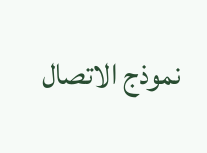نموذج الاتصال